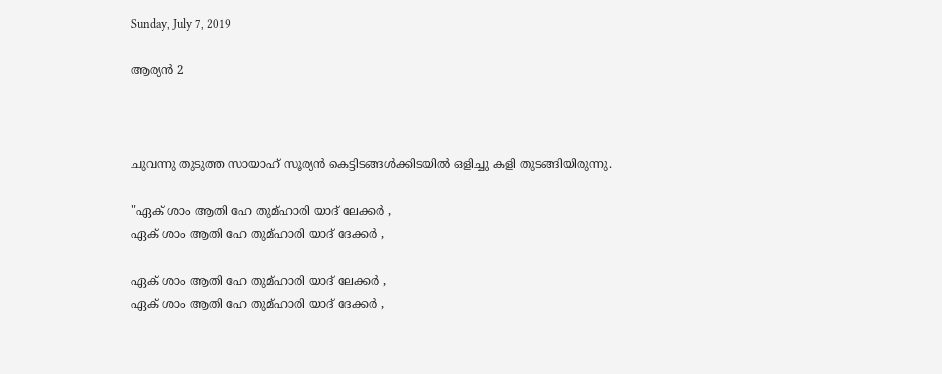Sunday, July 7, 2019

ആര്യൻ 2



ചുവന്നു തുടുത്ത സായാഹ് സൂര്യൻ കെട്ടിടങ്ങൾക്കിടയിൽ ഒളിച്ചു കളി തുടങ്ങിയിരുന്നു.

"ഏക് ശാം ആതി ഹേ തുമ്ഹാരി യാദ് ലേക്കർ ,
ഏക് ശാം ആതി ഹേ തുമ്ഹാരി യാദ് ദേക്കർ ,

ഏക് ശാം ആതി ഹേ തുമ്ഹാരി യാദ് ലേക്കർ ,
ഏക് ശാം ആതി ഹേ തുമ്ഹാരി യാദ് ദേക്കർ ,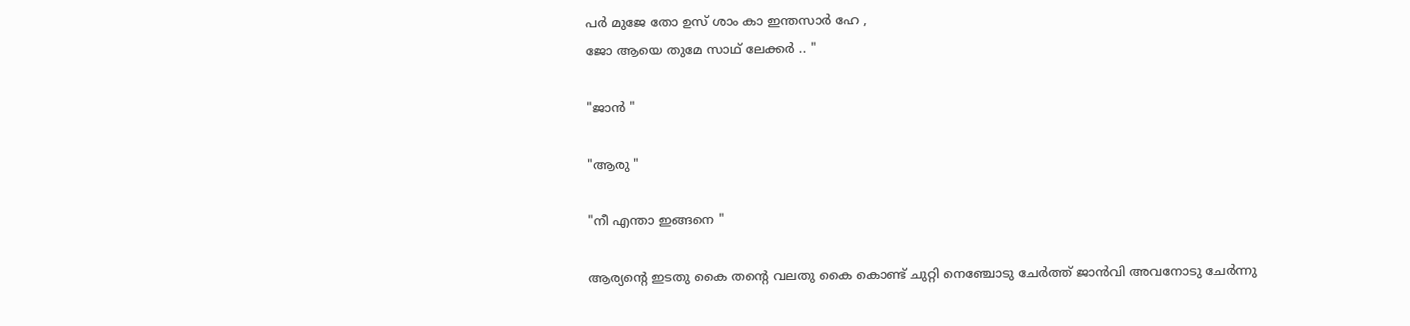പർ മുജേ തോ ഉസ് ശാം കാ ഇന്തസാർ ഹേ ,
ജോ ആയെ തുമേ സാഥ് ലേക്കർ .. "

"ജാൻ "

"ആരു "

"നീ എന്താ ഇങ്ങനെ "

ആര്യന്റെ ഇടതു കൈ തന്റെ വലതു കൈ കൊണ്ട് ചുറ്റി നെഞ്ചോടു ചേർത്ത് ജാൻവി അവനോടു ചേർന്നു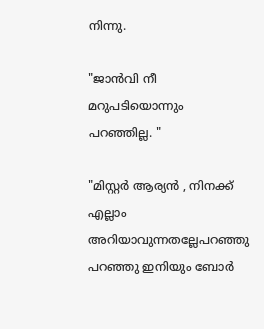നിന്നു.

"ജാൻവി നീ മറുപടിയൊന്നും പറഞ്ഞില്ല. "

"മിസ്റ്റർ ആര്യൻ , നിനക്ക് എല്ലാം അറിയാവുന്നതല്ലേപറഞ്ഞു പറഞ്ഞു ഇനിയും ബോർ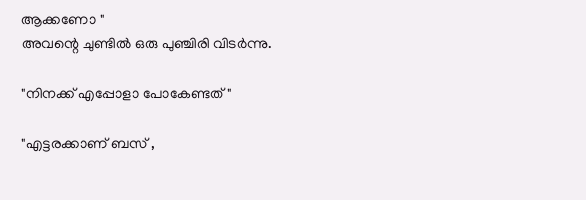ആക്കണോ "
അവന്റെ ചുണ്ടിൽ ഒരു പുഞ്ചിരി വിടർന്നു.

"നിനക്ക് എപ്പോളാ പോകേണ്ടത് "

"എട്ടരക്കാണ് ബസ് ,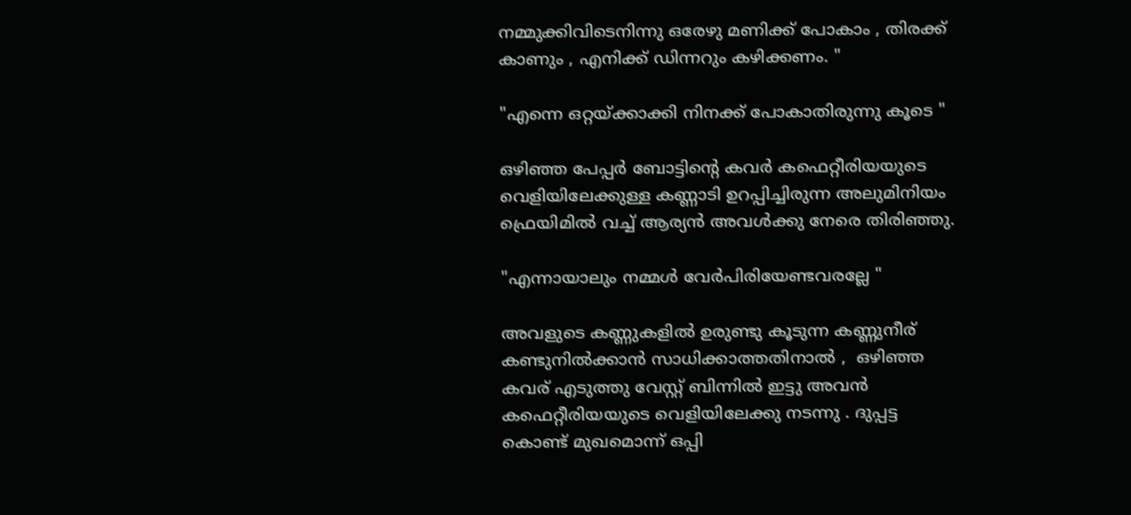നമ്മുക്കിവിടെനിന്നു ഒരേഴു മണിക്ക് പോകാം , തിരക്ക് കാണും , എനിക്ക് ഡിന്നറും കഴിക്കണം. "

"എന്നെ ഒറ്റയ്ക്കാക്കി നിനക്ക് പോകാതിരുന്നു കൂടെ "

ഒഴിഞ്ഞ പേപ്പർ ബോട്ടിന്റെ കവർ കഫെറ്റീരിയയുടെ വെളിയിലേക്കുള്ള കണ്ണാടി ഉറപ്പിച്ചിരുന്ന അലുമിനിയം ഫ്രെയിമിൽ വച്ച് ആര്യൻ അവൾക്കു നേരെ തിരിഞ്ഞു.

"എന്നായാലും നമ്മൾ വേർപിരിയേണ്ടവരല്ലേ "

അവളുടെ കണ്ണുകളിൽ ഉരുണ്ടു കൂടുന്ന കണ്ണുനീര് കണ്ടുനിൽക്കാൻ സാധിക്കാത്തതിനാൽ ,  ഒഴിഞ്ഞ കവര് എടുത്തു വേസ്റ്റ് ബിന്നിൽ ഇട്ടു അവൻ കഫെറ്റീരിയയുടെ വെളിയിലേക്കു നടന്നു . ദുപ്പട്ട കൊണ്ട് മുഖമൊന്ന് ഒപ്പി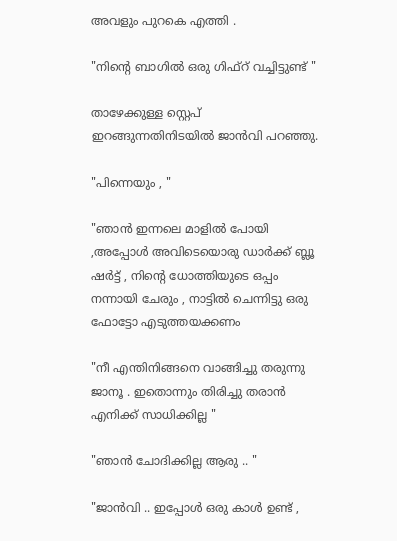അവളും പുറകെ എത്തി .

"നിന്റെ ബാഗിൽ ഒരു ഗിഫ്റ് വച്ചിട്ടുണ്ട് "

താഴേക്കുള്ള സ്റ്റെപ് ഇറങ്ങുന്നതിനിടയിൽ ജാൻവി പറഞ്ഞു.

"പിന്നെയും , "

"ഞാൻ ഇന്നലെ മാളിൽ പോയി ,അപ്പോൾ അവിടെയൊരു ഡാർക്ക് ബ്ലൂ ഷർട്ട് , നിന്റെ ധോത്തിയുടെ ഒപ്പം നന്നായി ചേരും , നാട്ടിൽ ചെന്നിട്ടു ഒരു ഫോട്ടോ എടുത്തയക്കണം

"നീ എന്തിനിങ്ങനെ വാങ്ങിച്ചു തരുന്നു ജാനൂ . ഇതൊന്നും തിരിച്ചു തരാൻ എനിക്ക് സാധിക്കില്ല "

"ഞാൻ ചോദിക്കില്ല ആരു .. "

"ജാൻവി .. ഇപ്പോൾ ഒരു കാൾ ഉണ്ട് ,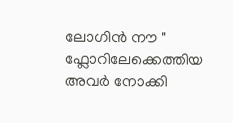ലോഗിൻ നൗ " ഫ്ലോറിലേക്കെത്തിയ അവർ നോക്കി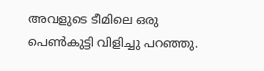അവളുടെ ടീമിലെ ഒരു പെൺകുട്ടി വിളിച്ചു പറഞ്ഞു.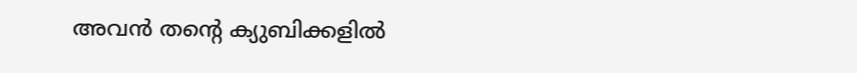അവൻ തന്റെ ക്യുബിക്കളിൽ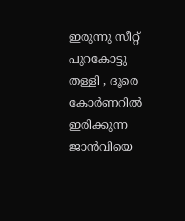ഇരുന്നു സീറ്റ് പുറകോട്ടു തള്ളി , ദൂരെ കോർണറിൽ ഇരിക്കുന്ന ജാൻവിയെ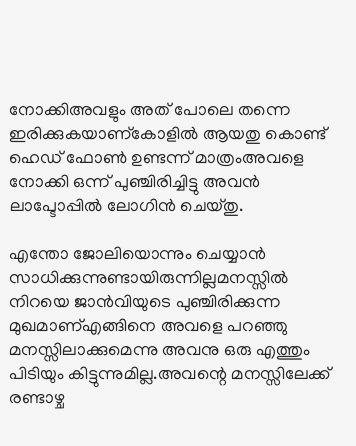നോക്കിഅവളും അത് പോലെ തന്നെ ഇരിക്കുകയാണ്കോളിൽ ആയതു കൊണ്ട് ഹെഡ് ഫോൺ ഉണ്ടന്ന് മാത്രംഅവളെ നോക്കി ഒന്ന് പുഞ്ചിരിച്ചിട്ടു അവൻ ലാപ്ടോപ്പിൽ ലോഗിൻ ചെയ്തു.

എന്തോ ജോലിയൊന്നും ചെയ്യാൻ സാധിക്കുന്നുണ്ടായിരുന്നില്ലമനസ്സിൽ നിറയെ ജാൻവിയുടെ പുഞ്ചിരിക്കുന്ന മുഖമാണ്എങ്ങിനെ അവളെ പറഞ്ഞു മനസ്സിലാക്കുമെന്നു അവനു ഒരു എത്തും പിടിയും കിട്ടുന്നുമില്ല.അവന്റെ മനസ്സിലേക്ക് രണ്ടാഴ്ച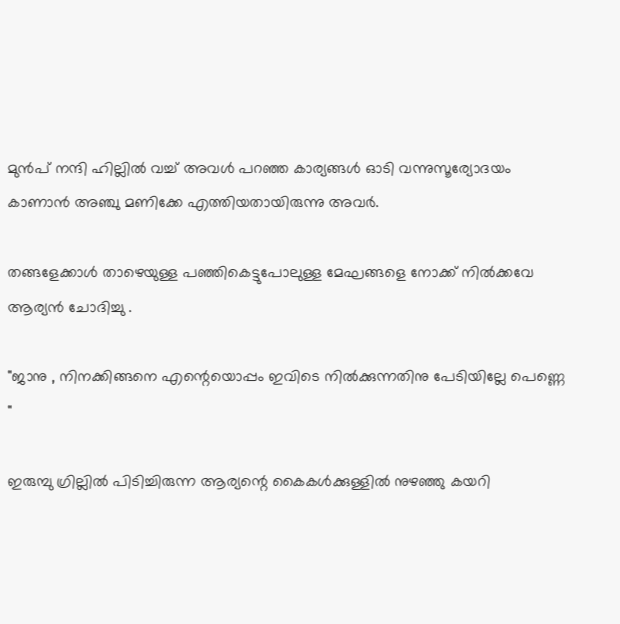മുൻപ് നന്ദി ഹില്ലിൽ വച്ച് അവൾ പറഞ്ഞ കാര്യങ്ങൾ ഓടി വന്നുസൂര്യോദയം കാണാൻ അഞ്ചു മണിക്കേ എത്തിയതായിരുന്നു അവർ.

തങ്ങളേക്കാൾ താഴെയുള്ള പഞ്ഞികെട്ടുപോലുള്ള മേഘങ്ങളെ നോക്ക് നിൽക്കവേ ആര്യൻ ചോദിച്ചു .

"ജാനു , നിനക്കിങ്ങനെ എന്റെയൊപ്പം ഇവിടെ നിൽക്കുന്നതിനു പേടിയില്ലേ പെണ്ണെ "

ഇരുമ്പു ഗ്രില്ലിൽ പിടിച്ചിരുന്ന ആര്യന്റെ കൈകൾക്കുള്ളിൽ നുഴഞ്ഞു കയറി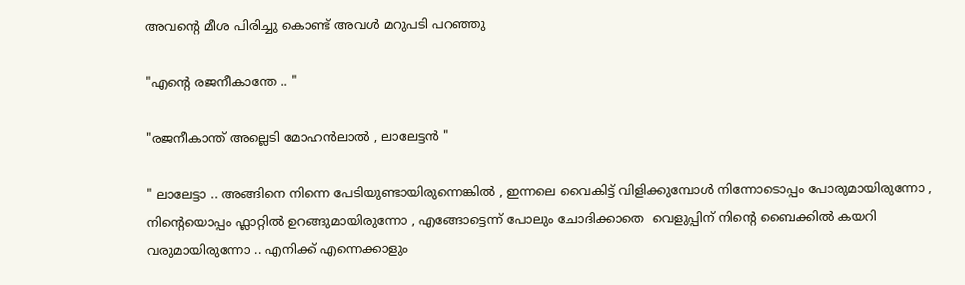അവന്റെ മീശ പിരിച്ചു കൊണ്ട് അവൾ മറുപടി പറഞ്ഞു

"എന്റെ രജനീകാന്തേ .. "

"രജനീകാന്ത് അല്ലെടി മോഹൻലാൽ , ലാലേട്ടൻ "

" ലാലേട്ടാ .. അങ്ങിനെ നിന്നെ പേടിയുണ്ടായിരുന്നെങ്കിൽ , ഇന്നലെ വൈകിട്ട് വിളിക്കുമ്പോൾ നിന്നോടൊപ്പം പോരുമായിരുന്നോ , നിന്റെയൊപ്പം ഫ്ലാറ്റിൽ ഉറങ്ങുമായിരുന്നോ , എങ്ങോട്ടെന്ന് പോലും ചോദിക്കാതെ  വെളുപ്പിന് നിന്റെ ബൈക്കിൽ കയറി വരുമായിരുന്നോ .. എനിക്ക് എന്നെക്കാളും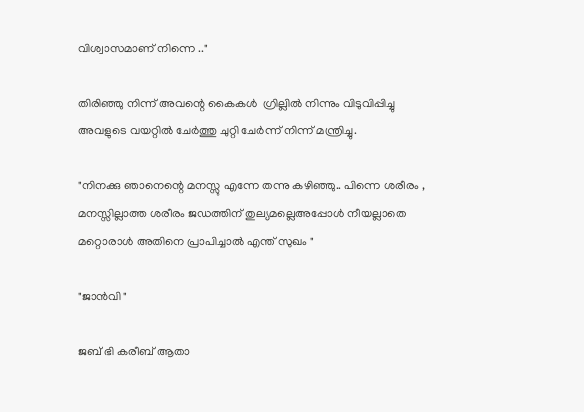വിശ്വാസമാണ് നിന്നെ .."

തിരിഞ്ഞു നിന്ന് അവന്റെ കൈകൾ  ഗ്രില്ലിൽ നിന്നും വിടുവിപ്പിച്ചു അവളുടെ വയറ്റിൽ ചേർത്തു ചുറ്റി ചേർന്ന് നിന്ന് മന്ത്രിച്ചു.

"നിനക്കു ഞാനെന്റെ മനസ്സു എന്നേ തന്നു കഴിഞ്ഞു.. പിന്നെ ശരീരം , മനസ്സില്ലാത്ത ശരീരം ജഡത്തിന് തുല്യമല്ലെഅപ്പോൾ നീയല്ലാതെ മറ്റൊരാൾ അതിനെ പ്രാപിച്ചാൽ എന്ത് സുഖം "

"ജാൻവി "

ജബ് ഭി കരീബ്‌ ആതാ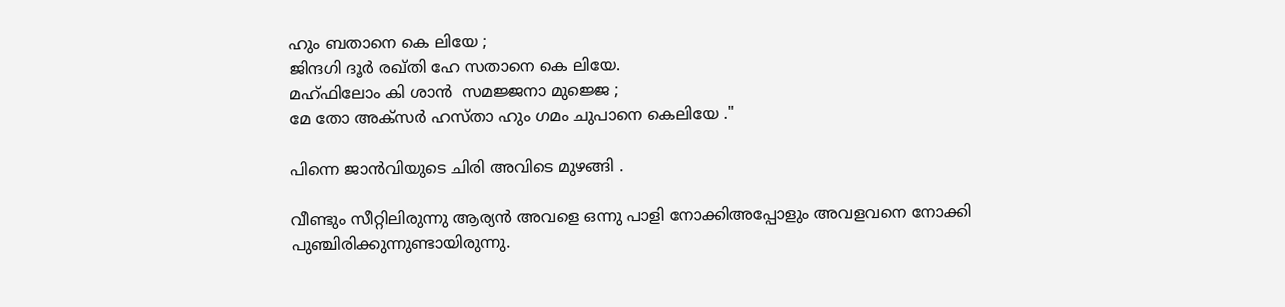ഹും ബതാനെ കെ ലിയേ ;
ജിന്ദഗി ദൂർ രഖ്തി ഹേ സതാനെ കെ ലിയേ.
മഹ്ഫിലോം കി ശാൻ  സമജ്ജനാ മുജ്ജെ ;
മേ തോ അക്സർ ഹസ്താ ഹും ഗമം ചുപാനെ കെലിയേ ."

പിന്നെ ജാൻവിയുടെ ചിരി അവിടെ മുഴങ്ങി .

വീണ്ടും സീറ്റിലിരുന്നു ആര്യൻ അവളെ ഒന്നു പാളി നോക്കിഅപ്പോളും അവളവനെ നോക്കി പുഞ്ചിരിക്കുന്നുണ്ടായിരുന്നു.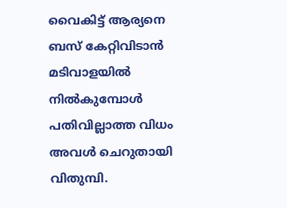വൈകിട്ട് ആര്യനെ ബസ് കേറ്റിവിടാൻ മടിവാളയിൽ നിൽകുമ്പോൾ പതിവില്ലാത്ത വിധം അവൾ ചെറുതായി വിതുമ്പി.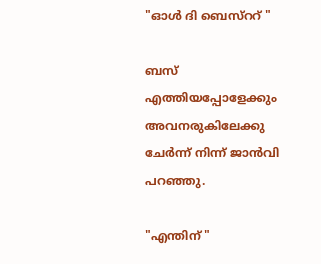"ഓൾ ദി ബെസ്ററ് "

ബസ് എത്തിയപ്പോളേക്കും അവനരുകിലേക്കു ചേർന്ന് നിന്ന് ജാൻവി പറഞ്ഞു.

"എന്തിന് "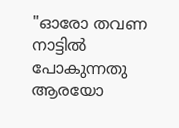"ഓരോ തവണ നാട്ടിൽ പോകുന്നതു ആരയോ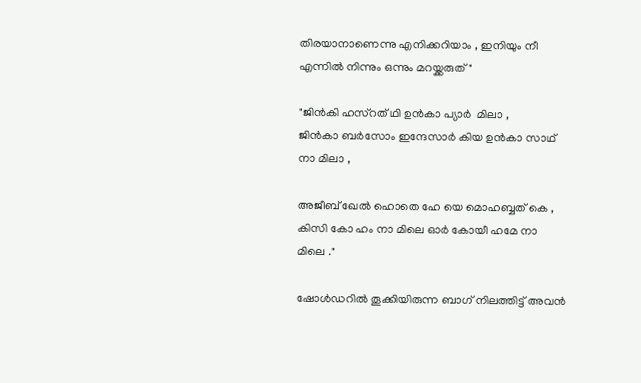തിരയാനാണെന്നു എനിക്കറിയാം , ഇനിയും നീ എന്നിൽ നിന്നും ഒന്നും മറയ്ക്കരുത്"

"ജിൻകി ഹസ്റത് ഥി ഉൻകാ പ്യാർ  മിലാ ,
ജിൻകാ ബർസോം ഇന്ദേസാർ കിയ ഉൻകാ സാഥ് നാ മിലാ ,

അജീബ് ഖേൽ ഹൊതെ ഹേ യെ മൊഹബ്ബത് കെ ,
കിസി കോ ഹം നാ മിലെ ഓർ കോയീ ഹമേ നാ മിലെ ."

ഷോൾഡറിൽ തൂക്കിയിരുന്ന ബാഗ് നിലത്തിട്ട് അവൻ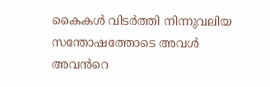കൈകൾ വിടർത്തി നിന്നുവലിയ സന്തോഷത്തോടെ അവൾ അവൻറെ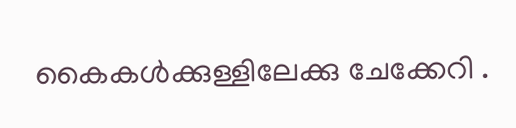കൈകൾക്കുള്ളിലേക്കു ചേക്കേറി .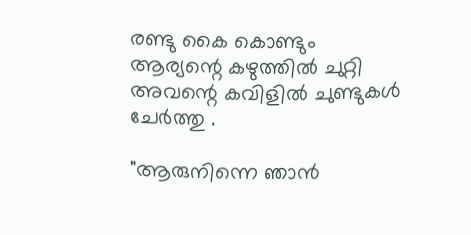രണ്ടു കൈ കൊണ്ടും ആര്യന്റെ കഴുത്തിൽ ചുറ്റി അവന്റെ കവിളിൽ ചുണ്ടുകൾ ചേർത്തു .

"ആരുനിന്നെ ഞാൻ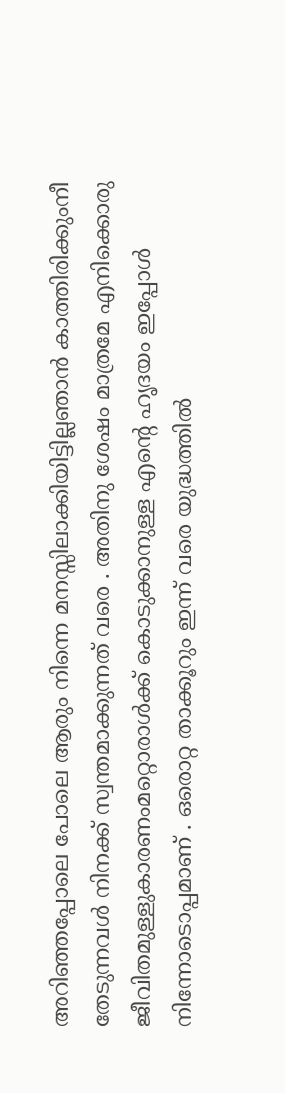അറിഞ്ഞപ്പോലെ പോലെ ആരും നിന്നെ മനസ്സിലാക്കിയിട്ടില്ലഞാൻ കാത്തിരിക്കുംനീ തേടുന്നവൾ നിനക്ക് സ്വന്തമാക്കുന്നത് വരെ . അതിനു ശേഷം മാത്രമേ എനിക്കൊരു ജീവിതമുള്ളുകാരണംമറ്റൊരാൾക്ക് കൊടുക്കാനുള്ള എന്റെ ഹൃദയം ഇപ്പോൾ നിന്നോടൊപ്പമാണ് . ഒരൊറ്റ താക്കൂറും ഇന്ന് വരെ യുദ്ധത്തിൽ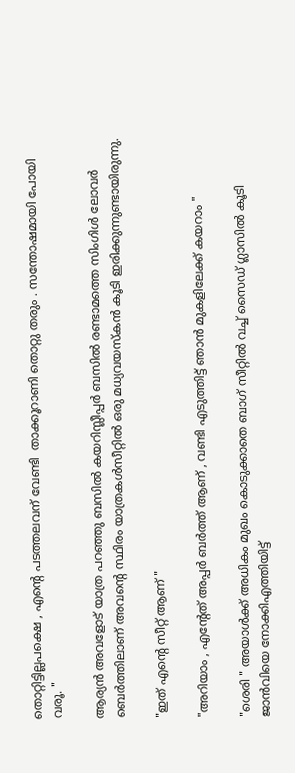തൊറ്റിട്ടില്ലപക്ഷെ , എന്റെ പടത്തലവന് വേണ്ടി  താക്കൂറാണി തൊറ്റു തരും . സന്തോഷമായി പോയി വരൂ. "

ആര്യൻ അവളോട് യാത്ര പറഞ്ഞു ബസിൽ കയറിസ്ലീപ്പർ ബസിൽ രണ്ടാമത്തെ സിംഗിൾ ലോവർ ബെർത്തിലാണ് അവന്റെ സ്ഥിരം യാത്രകൾസീറ്റിൽ ഒരു മധ്യവയസ്കൻ കൂടി ഇരിക്കുന്നുണ്ടായിരുന്നു.

"ഇത് എന്റെ സീറ്റ് ആണ് "

"അറിയാം , എന്റേത് അപ്പർ ബർത്ത് ആണ് , വണ്ടി എടുത്തിട്ട് ഞാൻ മുകളിലേക്ക് കയറാം "

"ശെരി " അയാൾക്ക്‌ അധികം മുഖം കൊടുക്കാതെ ബാഗ് സീറ്റിൽ വച്ച് സൈഡ് ഗ്ലാസിൽ കൂടി ജാൻവിയെ നോക്കിഎത്തിയിട്ട്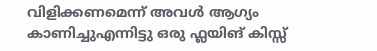വിളിക്കണമെന്ന് അവൾ ആഗ്യം കാണിച്ചുഎന്നിട്ടു ഒരു ഫ്ലയിങ് കിസ്സ്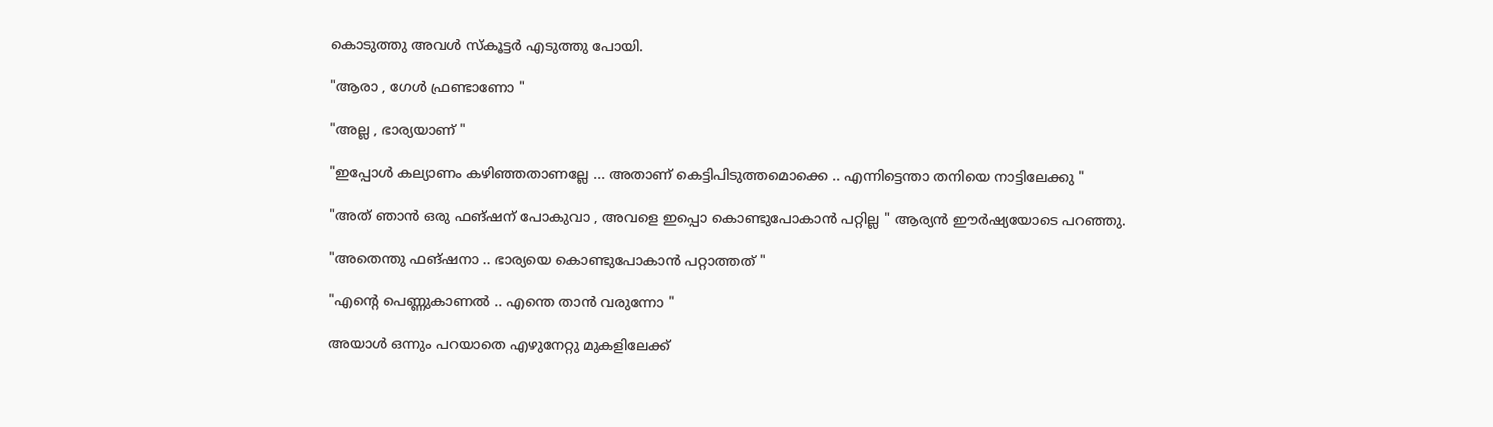കൊടുത്തു അവൾ സ്കൂട്ടർ എടുത്തു പോയി.

"ആരാ , ഗേൾ ഫ്രണ്ടാണോ "

"അല്ല , ഭാര്യയാണ് "

"ഇപ്പോൾ കല്യാണം കഴിഞ്ഞതാണല്ലേ ... അതാണ് കെട്ടിപിടുത്തമൊക്കെ .. എന്നിട്ടെന്താ തനിയെ നാട്ടിലേക്കു "

"അത് ഞാൻ ഒരു ഫങ്ഷന് പോകുവാ , അവളെ ഇപ്പൊ കൊണ്ടുപോകാൻ പറ്റില്ല " ആര്യൻ ഈർഷ്യയോടെ പറഞ്ഞു.

"അതെന്തു ഫങ്ഷനാ .. ഭാര്യയെ കൊണ്ടുപോകാൻ പറ്റാത്തത് "

"എന്റെ പെണ്ണുകാണൽ .. എന്തെ താൻ വരുന്നോ "

അയാൾ ഒന്നും പറയാതെ എഴുനേറ്റു മുകളിലേക്ക്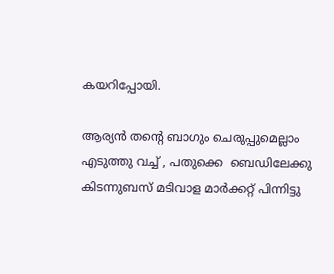കയറിപ്പോയി.

ആര്യൻ തന്റെ ബാഗും ചെരുപ്പുമെല്ലാം എടുത്തു വച്ച് , പതുക്കെ  ബെഡിലേക്കു കിടന്നുബസ് മടിവാള മാർക്കറ്റ് പിന്നിട്ടു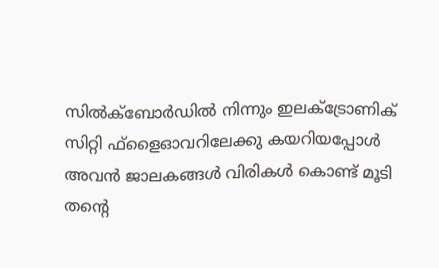സിൽക്ബോർഡിൽ നിന്നും ഇലക്ട്രോണിക് സിറ്റി ഫ്ളൈഓവറിലേക്കു കയറിയപ്പോൾ അവൻ ജാലകങ്ങൾ വിരികൾ കൊണ്ട് മൂടി തന്റെ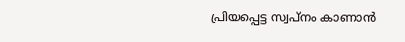പ്രിയപ്പെട്ട സ്വപ്നം കാണാൻ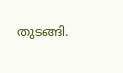തുടങ്ങി.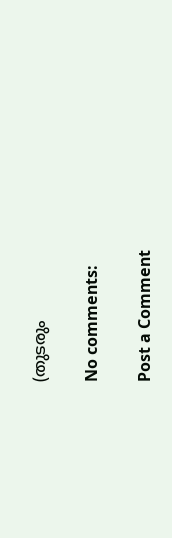(തുടരും

No comments:

Post a Comment